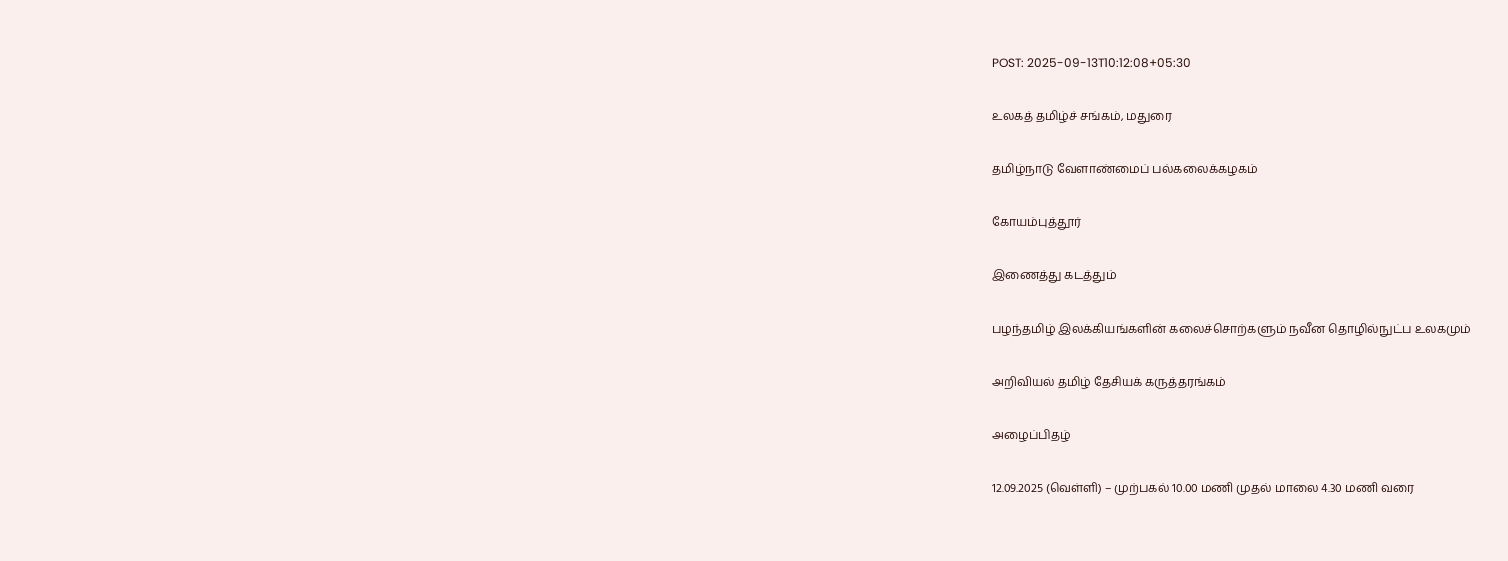POST: 2025-09-13T10:12:08+05:30

உலகத் தமிழ்ச் சங்கம், மதுரை

தமிழ்நாடு வேளாண்மைப் பல்கலைக்கழகம்

கோயம்புத்தூர்

இணைத்து கடத்தும்

பழந்தமிழ் இலக்கியங்களின் கலைச்சொற்களும் நவீன தொழில்நுட்ப உலகமும்

அறிவியல் தமிழ் தேசியக் கருத்தரங்கம்

அழைப்பிதழ்

12.09.2025 (வெள்ளி) – முற்பகல் 10.00 மணி முதல் மாலை 4.30 மணி வரை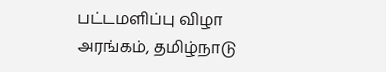பட்டமளிப்பு விழா அரங்கம், தமிழ்நாடு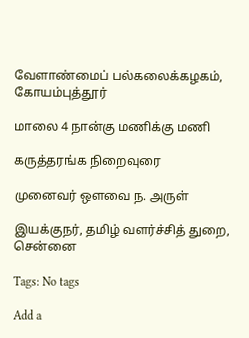வேளாண்மைப் பல்கலைக்கழகம், கோயம்புத்தூர்

மாலை 4 நான்கு மணிக்கு மணி

கருத்தரங்க நிறைவுரை

முனைவர் ஒளவை ந. அருள்

இயக்குநர், தமிழ் வளர்ச்சித் துறை, சென்னை

Tags: No tags

Add a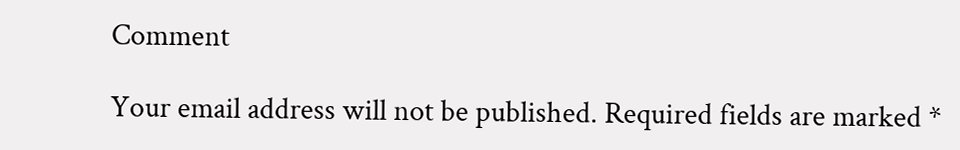Comment

Your email address will not be published. Required fields are marked *